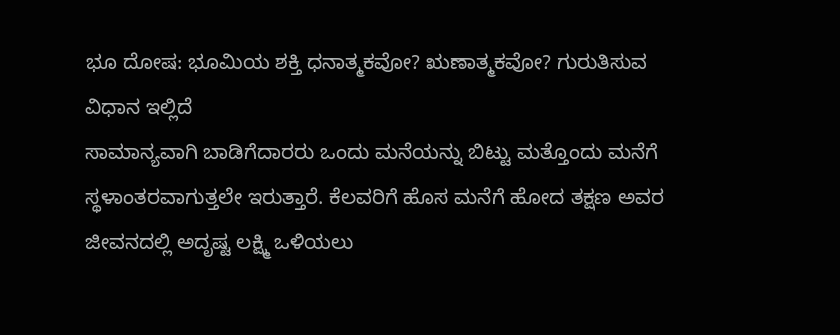ಭೂ ದೋಷ: ಭೂಮಿಯ ಶಕ್ತಿ ಧನಾತ್ಮಕವೋ? ಋಣಾತ್ಮಕವೋ? ಗುರುತಿಸುವ ವಿಧಾನ ಇಲ್ಲಿದೆ
ಸಾಮಾನ್ಯವಾಗಿ ಬಾಡಿಗೆದಾರರು ಒಂದು ಮನೆಯನ್ನು ಬಿಟ್ಟು ಮತ್ತೊಂದು ಮನೆಗೆ ಸ್ಥಳಾಂತರವಾಗುತ್ತಲೇ ಇರುತ್ತಾರೆ. ಕೆಲವರಿಗೆ ಹೊಸ ಮನೆಗೆ ಹೋದ ತಕ್ಷಣ ಅವರ ಜೀವನದಲ್ಲಿ ಅದೃಷ್ಟ ಲಕ್ಷ್ಮಿ ಒಳಿಯಲು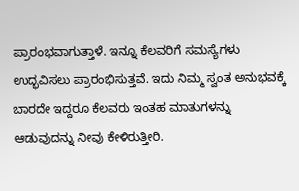ಪ್ರಾರಂಭವಾಗುತ್ತಾಳೆ. ಇನ್ನೂ ಕೆಲವರಿಗೆ ಸಮಸ್ಯೆಗಳು ಉದ್ಭವಿಸಲು ಪ್ರಾರಂಭಿಸುತ್ತವೆ. ಇದು ನಿಮ್ಮ ಸ್ವಂತ ಅನುಭವಕ್ಕೆ ಬಾರದೇ ಇದ್ದರೂ ಕೆಲವರು ಇಂತಹ ಮಾತುಗಳನ್ನು ಆಡುವುದನ್ನು ನೀವು ಕೇಳಿರುತ್ತೀರಿ.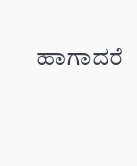ಹಾಗಾದರೆ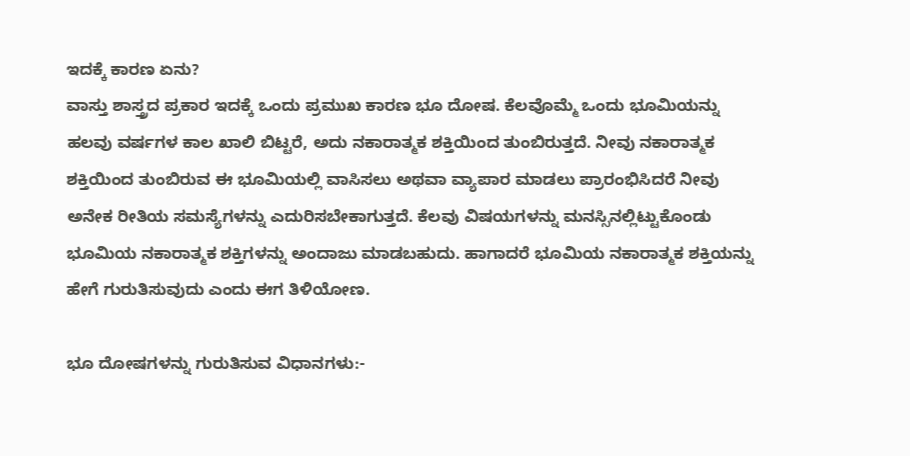ಇದಕ್ಕೆ ಕಾರಣ ಏನು?
ವಾಸ್ತು ಶಾಸ್ತ್ರದ ಪ್ರಕಾರ ಇದಕ್ಕೆ ಒಂದು ಪ್ರಮುಖ ಕಾರಣ ಭೂ ದೋಷ. ಕೆಲವೊಮ್ಮೆ ಒಂದು ಭೂಮಿಯನ್ನು ಹಲವು ವರ್ಷಗಳ ಕಾಲ ಖಾಲಿ ಬಿಟ್ಟರೆ, ಅದು ನಕಾರಾತ್ಮಕ ಶಕ್ತಿಯಿಂದ ತುಂಬಿರುತ್ತದೆ. ನೀವು ನಕಾರಾತ್ಮಕ ಶಕ್ತಿಯಿಂದ ತುಂಬಿರುವ ಈ ಭೂಮಿಯಲ್ಲಿ ವಾಸಿಸಲು ಅಥವಾ ವ್ಯಾಪಾರ ಮಾಡಲು ಪ್ರಾರಂಭಿಸಿದರೆ ನೀವು ಅನೇಕ ರೀತಿಯ ಸಮಸ್ಯೆಗಳನ್ನು ಎದುರಿಸಬೇಕಾಗುತ್ತದೆ. ಕೆಲವು ವಿಷಯಗಳನ್ನು ಮನಸ್ಸಿನಲ್ಲಿಟ್ಟುಕೊಂಡು ಭೂಮಿಯ ನಕಾರಾತ್ಮಕ ಶಕ್ತಿಗಳನ್ನು ಅಂದಾಜು ಮಾಡಬಹುದು. ಹಾಗಾದರೆ ಭೂಮಿಯ ನಕಾರಾತ್ಮಕ ಶಕ್ತಿಯನ್ನು ಹೇಗೆ ಗುರುತಿಸುವುದು ಎಂದು ಈಗ ತಿಳಿಯೋಣ.

ಭೂ ದೋಷಗಳನ್ನು ಗುರುತಿಸುವ ವಿಧಾನಗಳು:-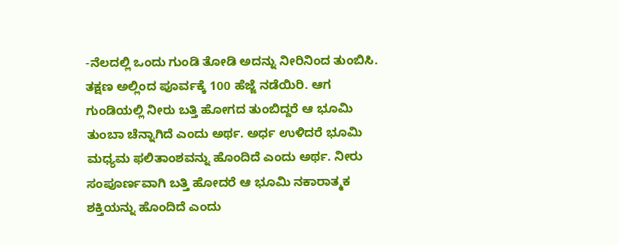-ನೆಲದಲ್ಲಿ ಒಂದು ಗುಂಡಿ ತೋಡಿ ಅದನ್ನು ನೀರಿನಿಂದ ತುಂಬಿಸಿ. ತಕ್ಷಣ ಅಲ್ಲಿಂದ ಪೂರ್ವಕ್ಕೆ 100 ಹೆಜ್ಜೆ ನಡೆಯಿರಿ. ಆಗ ಗುಂಡಿಯಲ್ಲಿ ನೀರು ಬತ್ತಿ ಹೋಗದ ತುಂಬಿದ್ದರೆ ಆ ಭೂಮಿ ತುಂಬಾ ಚೆನ್ನಾಗಿದೆ ಎಂದು ಅರ್ಥ. ಅರ್ಧ ಉಳಿದರೆ ಭೂಮಿ ಮಧ್ಯಮ ಫಲಿತಾಂಶವನ್ನು ಹೊಂದಿದೆ ಎಂದು ಅರ್ಥ. ನೀರು ಸಂಪೂರ್ಣವಾಗಿ ಬತ್ತಿ ಹೋದರೆ ಆ ಭೂಮಿ ನಕಾರಾತ್ಮಕ ಶಕ್ತಿಯನ್ನು ಹೊಂದಿದೆ ಎಂದು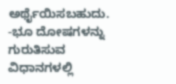ಅರ್ಥೈಯಿಸಬಹುದು.
-ಭೂ ದೋಷಗಳನ್ನು ಗುರುತಿಸುವ ವಿಧಾನಗಳಲ್ಲಿ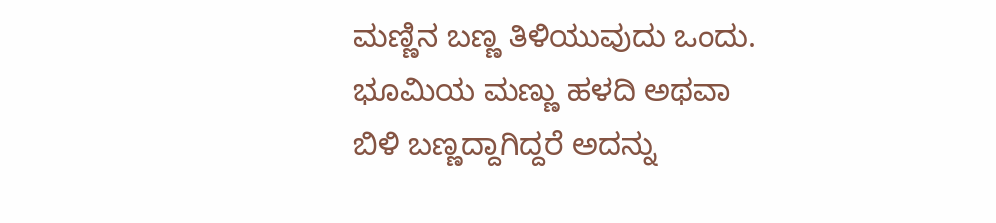ಮಣ್ಣಿನ ಬಣ್ಣ ತಿಳಿಯುವುದು ಒಂದು. ಭೂಮಿಯ ಮಣ್ಣು ಹಳದಿ ಅಥವಾ ಬಿಳಿ ಬಣ್ಣದ್ದಾಗಿದ್ದರೆ ಅದನ್ನು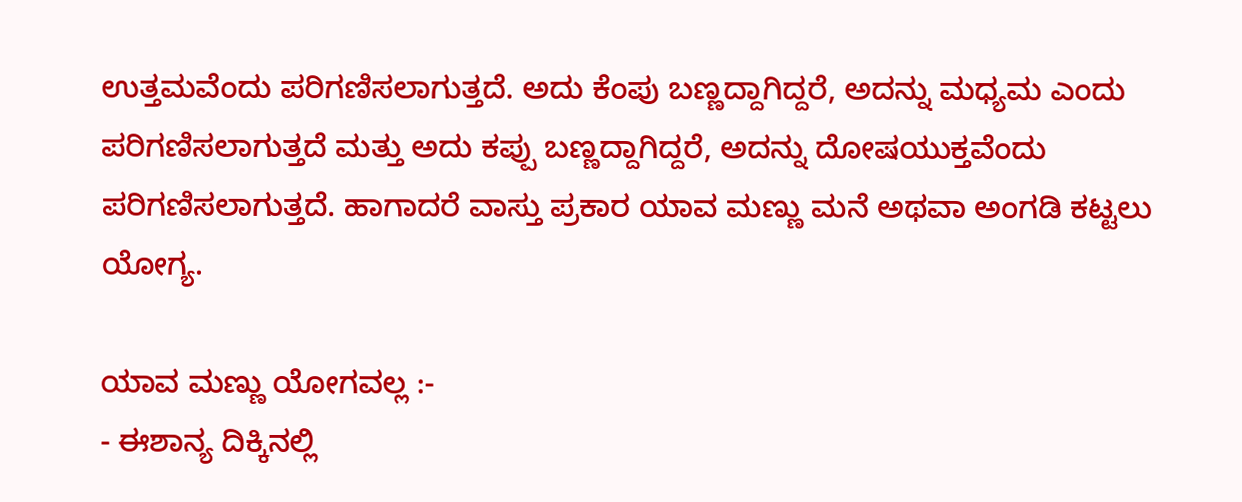ಉತ್ತಮವೆಂದು ಪರಿಗಣಿಸಲಾಗುತ್ತದೆ. ಅದು ಕೆಂಪು ಬಣ್ಣದ್ದಾಗಿದ್ದರೆ, ಅದನ್ನು ಮಧ್ಯಮ ಎಂದು ಪರಿಗಣಿಸಲಾಗುತ್ತದೆ ಮತ್ತು ಅದು ಕಪ್ಪು ಬಣ್ಣದ್ದಾಗಿದ್ದರೆ, ಅದನ್ನು ದೋಷಯುಕ್ತವೆಂದು ಪರಿಗಣಿಸಲಾಗುತ್ತದೆ. ಹಾಗಾದರೆ ವಾಸ್ತು ಪ್ರಕಾರ ಯಾವ ಮಣ್ಣು ಮನೆ ಅಥವಾ ಅಂಗಡಿ ಕಟ್ಟಲು ಯೋಗ್ಯ.

ಯಾವ ಮಣ್ಣು ಯೋಗವಲ್ಲ :-
- ಈಶಾನ್ಯ ದಿಕ್ಕಿನಲ್ಲಿ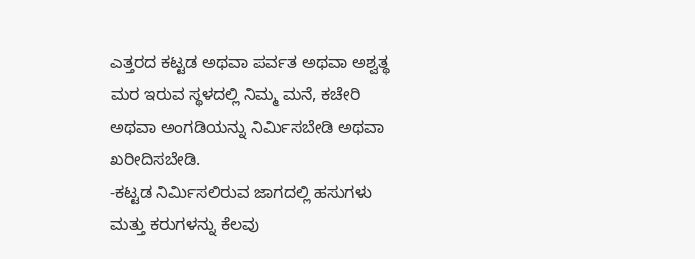ಎತ್ತರದ ಕಟ್ಟಡ ಅಥವಾ ಪರ್ವತ ಅಥವಾ ಅಶ್ವತ್ಥ ಮರ ಇರುವ ಸ್ಥಳದಲ್ಲಿ ನಿಮ್ಮ ಮನೆ, ಕಚೇರಿ ಅಥವಾ ಅಂಗಡಿಯನ್ನು ನಿರ್ಮಿಸಬೇಡಿ ಅಥವಾ ಖರೀದಿಸಬೇಡಿ.
-ಕಟ್ಟಡ ನಿರ್ಮಿಸಲಿರುವ ಜಾಗದಲ್ಲಿ ಹಸುಗಳು ಮತ್ತು ಕರುಗಳನ್ನು ಕೆಲವು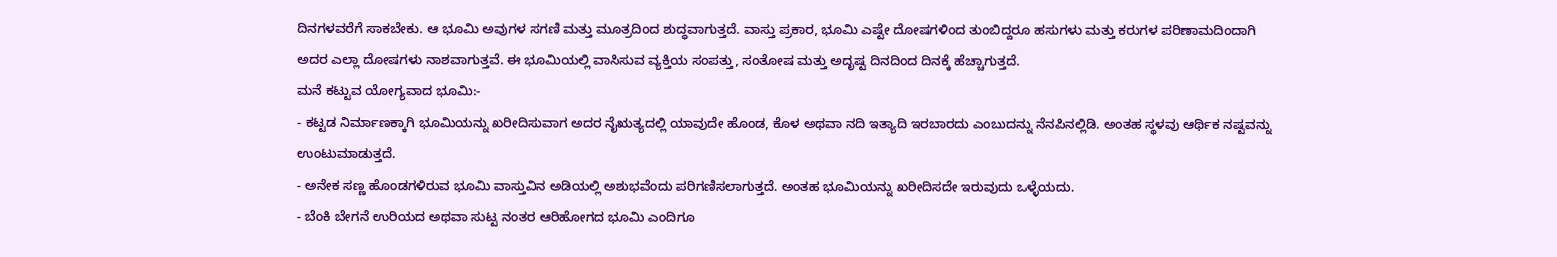ದಿನಗಳವರೆಗೆ ಸಾಕಬೇಕು. ಆ ಭೂಮಿ ಅವುಗಳ ಸಗಣಿ ಮತ್ತು ಮೂತ್ರದಿಂದ ಶುದ್ಧವಾಗುತ್ತದೆ. ವಾಸ್ತು ಪ್ರಕಾರ, ಭೂಮಿ ಎಷ್ಟೇ ದೋಷಗಳಿಂದ ತುಂಬಿದ್ದರೂ ಹಸುಗಳು ಮತ್ತು ಕರುಗಳ ಪರಿಣಾಮದಿಂದಾಗಿ ಅದರ ಎಲ್ಲಾ ದೋಷಗಳು ನಾಶವಾಗುತ್ತವೆ. ಈ ಭೂಮಿಯಲ್ಲಿ ವಾಸಿಸುವ ವ್ಯಕ್ತಿಯ ಸಂಪತ್ತು, ಸಂತೋಷ ಮತ್ತು ಅದೃಷ್ಟ ದಿನದಿಂದ ದಿನಕ್ಕೆ ಹೆಚ್ಚಾಗುತ್ತದೆ.
ಮನೆ ಕಟ್ಟುವ ಯೋಗ್ಯವಾದ ಭೂಮಿ:-
- ಕಟ್ಟಡ ನಿರ್ಮಾಣಕ್ಕಾಗಿ ಭೂಮಿಯನ್ನು ಖರೀದಿಸುವಾಗ ಅದರ ನೈಋತ್ಯದಲ್ಲಿ ಯಾವುದೇ ಹೊಂಡ, ಕೊಳ ಅಥವಾ ನದಿ ಇತ್ಯಾದಿ ಇರಬಾರದು ಎಂಬುದನ್ನು ನೆನಪಿನಲ್ಲಿಡಿ. ಅಂತಹ ಸ್ಥಳವು ಆರ್ಥಿಕ ನಷ್ಟವನ್ನು ಉಂಟುಮಾಡುತ್ತದೆ.
- ಅನೇಕ ಸಣ್ಣ ಹೊಂಡಗಳಿರುವ ಭೂಮಿ ವಾಸ್ತುವಿನ ಅಡಿಯಲ್ಲಿ ಅಶುಭವೆಂದು ಪರಿಗಣಿಸಲಾಗುತ್ತದೆ. ಅಂತಹ ಭೂಮಿಯನ್ನು ಖರೀದಿಸದೇ ಇರುವುದು ಒಳ್ಳೆಯದು.
- ಬೆಂಕಿ ಬೇಗನೆ ಉರಿಯದ ಅಥವಾ ಸುಟ್ಟ ನಂತರ ಆರಿಹೋಗದ ಭೂಮಿ ಎಂದಿಗೂ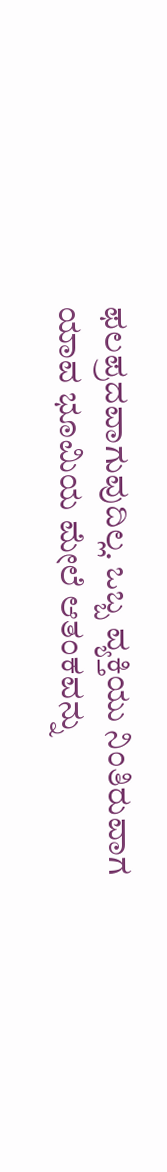ಫಲಪ್ರದವಾಗುವುದಿಲ್ಲ. ಒಬ್ಬ ವ್ಯಕ್ತಿಯು ನಿಂತಿರುವಾಗ ಯಾವ ಭೂಮಿಯ ಮೇಲೆ ಆತಂಕವನ್ನು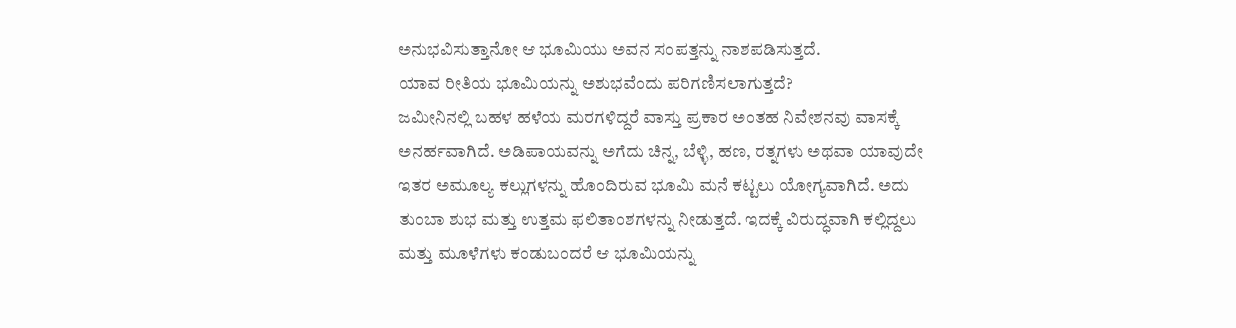ಅನುಭವಿಸುತ್ತಾನೋ ಆ ಭೂಮಿಯು ಅವನ ಸಂಪತ್ತನ್ನು ನಾಶಪಡಿಸುತ್ತದೆ.
ಯಾವ ರೀತಿಯ ಭೂಮಿಯನ್ನು ಅಶುಭವೆಂದು ಪರಿಗಣಿಸಲಾಗುತ್ತದೆ?
ಜಮೀನಿನಲ್ಲಿ ಬಹಳ ಹಳೆಯ ಮರಗಳಿದ್ದರೆ ವಾಸ್ತು ಪ್ರಕಾರ ಅಂತಹ ನಿವೇಶನವು ವಾಸಕ್ಕೆ ಅನರ್ಹವಾಗಿದೆ. ಅಡಿಪಾಯವನ್ನು ಅಗೆದು ಚಿನ್ನ, ಬೆಳ್ಳಿ, ಹಣ, ರತ್ನಗಳು ಅಥವಾ ಯಾವುದೇ ಇತರ ಅಮೂಲ್ಯ ಕಲ್ಲುಗಳನ್ನು ಹೊಂದಿರುವ ಭೂಮಿ ಮನೆ ಕಟ್ಟಲು ಯೋಗ್ಯವಾಗಿದೆ. ಅದು ತುಂಬಾ ಶುಭ ಮತ್ತು ಉತ್ತಮ ಫಲಿತಾಂಶಗಳನ್ನು ನೀಡುತ್ತದೆ. ಇದಕ್ಕೆ ವಿರುದ್ಧವಾಗಿ ಕಲ್ಲಿದ್ದಲು ಮತ್ತು ಮೂಳೆಗಳು ಕಂಡುಬಂದರೆ ಆ ಭೂಮಿಯನ್ನು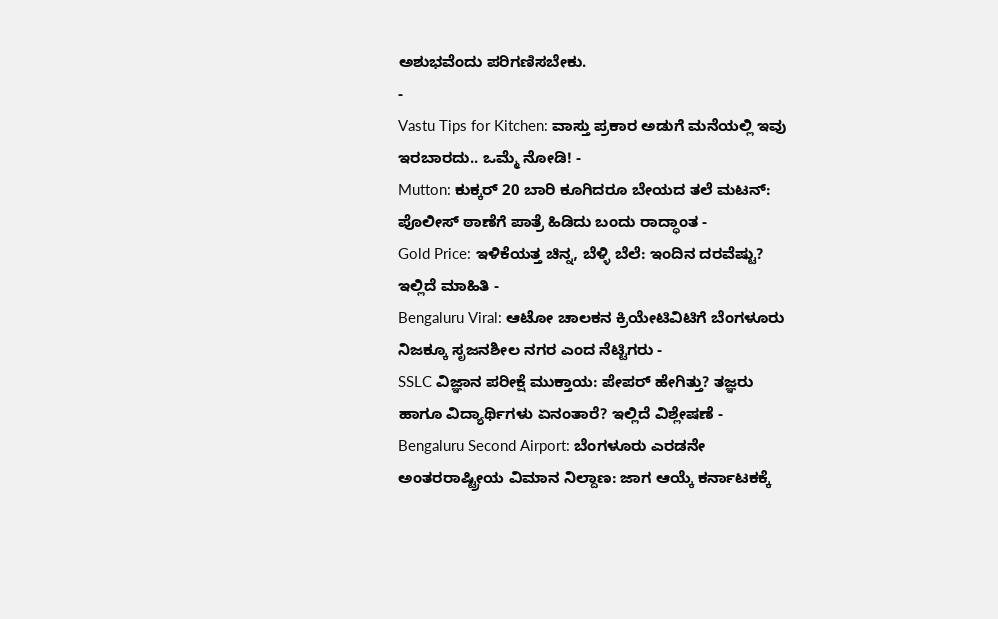ಅಶುಭವೆಂದು ಪರಿಗಣಿಸಬೇಕು.
-
Vastu Tips for Kitchen: ವಾಸ್ತು ಪ್ರಕಾರ ಅಡುಗೆ ಮನೆಯಲ್ಲಿ ಇವು ಇರಬಾರದು.. ಒಮ್ಮೆ ನೋಡಿ! -
Mutton: ಕುಕ್ಕರ್ 20 ಬಾರಿ ಕೂಗಿದರೂ ಬೇಯದ ತಲೆ ಮಟನ್: ಪೊಲೀಸ್ ಠಾಣೆಗೆ ಪಾತ್ರೆ ಹಿಡಿದು ಬಂದು ರಾದ್ಧಾಂತ -
Gold Price: ಇಳಿಕೆಯತ್ತ ಚಿನ್ನ, ಬೆಳ್ಳಿ ಬೆಲೆ: ಇಂದಿನ ದರವೆಷ್ಟು? ಇಲ್ಲಿದೆ ಮಾಹಿತಿ -
Bengaluru Viral: ಆಟೋ ಚಾಲಕನ ಕ್ರಿಯೇಟಿವಿಟಿಗೆ ಬೆಂಗಳೂರು ನಿಜಕ್ಕೂ ಸೃಜನಶೀಲ ನಗರ ಎಂದ ನೆಟ್ಟಿಗರು -
SSLC ವಿಜ್ಞಾನ ಪರೀಕ್ಷೆ ಮುಕ್ತಾಯ: ಪೇಪರ್ ಹೇಗಿತ್ತು? ತಜ್ಞರು ಹಾಗೂ ವಿದ್ಯಾರ್ಥಿಗಳು ಏನಂತಾರೆ? ಇಲ್ಲಿದೆ ವಿಶ್ಲೇಷಣೆ -
Bengaluru Second Airport: ಬೆಂಗಳೂರು ಎರಡನೇ ಅಂತರರಾಷ್ಟ್ರೀಯ ವಿಮಾನ ನಿಲ್ದಾಣ: ಜಾಗ ಆಯ್ಕೆ ಕರ್ನಾಟಕಕ್ಕೆ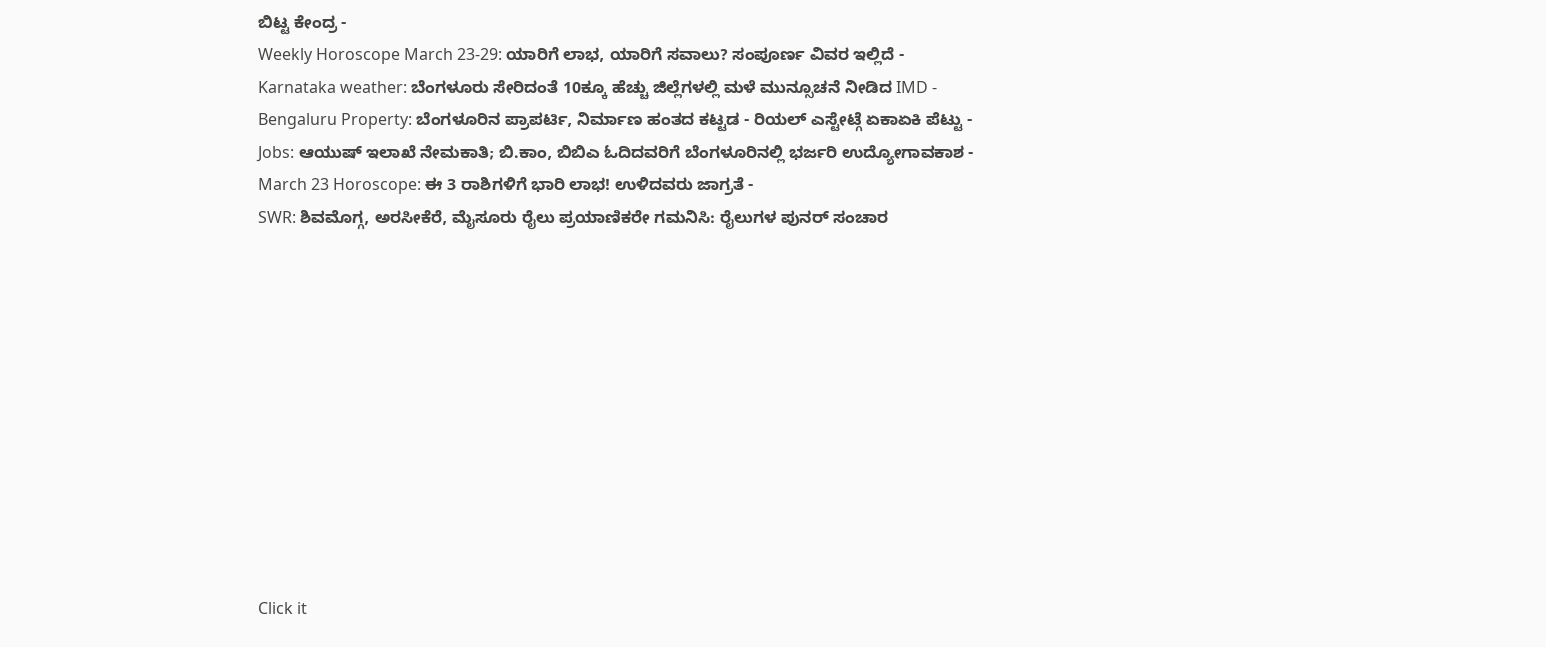ಬಿಟ್ಟ ಕೇಂದ್ರ -
Weekly Horoscope March 23-29: ಯಾರಿಗೆ ಲಾಭ, ಯಾರಿಗೆ ಸವಾಲು? ಸಂಪೂರ್ಣ ವಿವರ ಇಲ್ಲಿದೆ -
Karnataka weather: ಬೆಂಗಳೂರು ಸೇರಿದಂತೆ 10ಕ್ಕೂ ಹೆಚ್ಚು ಜಿಲ್ಲೆಗಳಲ್ಲಿ ಮಳೆ ಮುನ್ಸೂಚನೆ ನೀಡಿದ IMD -
Bengaluru Property: ಬೆಂಗಳೂರಿನ ಪ್ರಾಪರ್ಟಿ, ನಿರ್ಮಾಣ ಹಂತದ ಕಟ್ಟಡ - ರಿಯಲ್ ಎಸ್ಟೇಟ್ಗೆ ಏಕಾಏಕಿ ಪೆಟ್ಟು -
Jobs: ಆಯುಷ್ ಇಲಾಖೆ ನೇಮಕಾತಿ; ಬಿ.ಕಾಂ, ಬಿಬಿಎ ಓದಿದವರಿಗೆ ಬೆಂಗಳೂರಿನಲ್ಲಿ ಭರ್ಜರಿ ಉದ್ಯೋಗಾವಕಾಶ -
March 23 Horoscope: ಈ 3 ರಾಶಿಗಳಿಗೆ ಭಾರಿ ಲಾಭ! ಉಳಿದವರು ಜಾಗ್ರತೆ -
SWR: ಶಿವಮೊಗ್ಗ, ಅರಸೀಕೆರೆ, ಮೈಸೂರು ರೈಲು ಪ್ರಯಾಣಿಕರೇ ಗಮನಿಸಿ: ರೈಲುಗಳ ಪುನರ್ ಸಂಚಾರ











Click it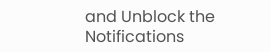and Unblock the Notifications